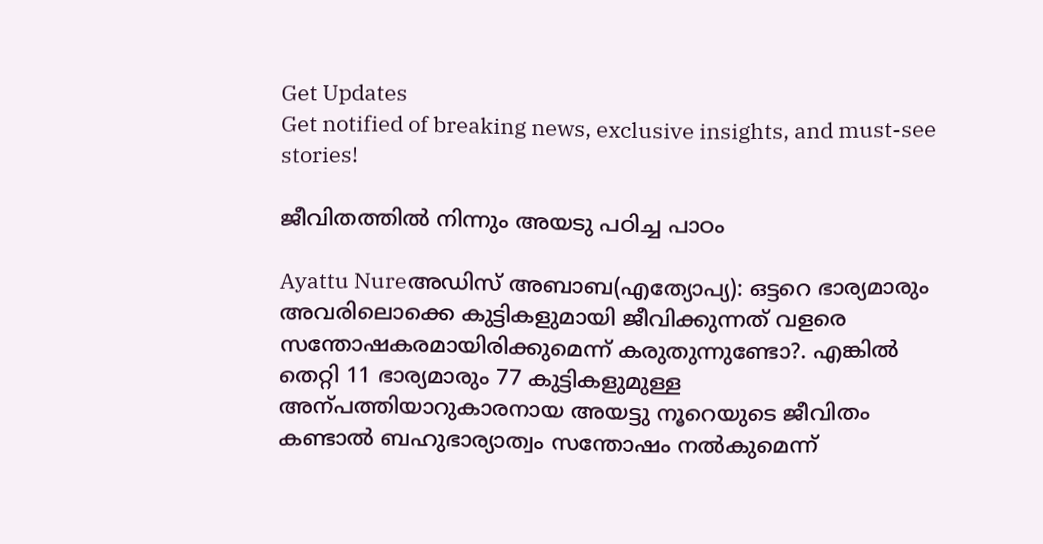Get Updates
Get notified of breaking news, exclusive insights, and must-see stories!

ജീവിതത്തില്‍ നിന്നും അയടു പഠിച്ച പാഠം

Ayattu Nureഅഡിസ്‌ അബാബ(എത്യോപ്യ): ഒട്ടറെ ഭാര്യമാരും അവരിലൊക്കെ കുട്ടികളുമായി ജീവിക്കുന്നത് വളരെ സന്തോഷകരമായിരിക്കുമെന്ന് കരുതുന്നുണ്ടോ?. എങ്കില്‍ തെറ്റി 11 ഭാര്യമാരും 77 കുട്ടികളുമുള്ള അന്പത്തിയാറുകാരനായ അയട്ടു നൂറെയുടെ ജീവിതം കണ്ടാല്‍ ബഹുഭാര്യാത്വം സന്തോഷം നല്‍കുമെന്ന്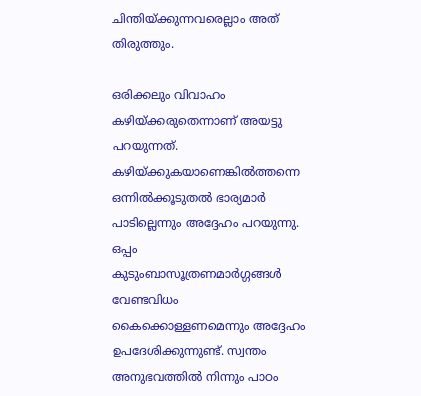ചിന്തിയ്ക്കുന്നവരെല്ലാം അത് തിരുത്തും.

ഒരിക്കലും വിവാഹം കഴിയ്‌ക്കരുതെന്നാണ്‌ അയട്ടു പറയുന്നത്‌. കഴിയ്‌ക്കുകയാണെങ്കില്‍ത്തന്നെ ഒന്നില്‍ക്കൂടുതല്‍ ഭാര്യമാര്‍ പാടില്ലെന്നും അദ്ദേഹം പറയുന്നു. ഒപ്പം കുടുംബാസൂത്രണമാര്‍ഗ്ഗങ്ങള്‍ വേണ്ടവിധം കൈക്കൊള്ളണമെന്നും അദ്ദേഹം ഉപദേശിക്കുന്നുണ്ട്‌. സ്വന്തം അനുഭവത്തില്‍ നിന്നും പാഠം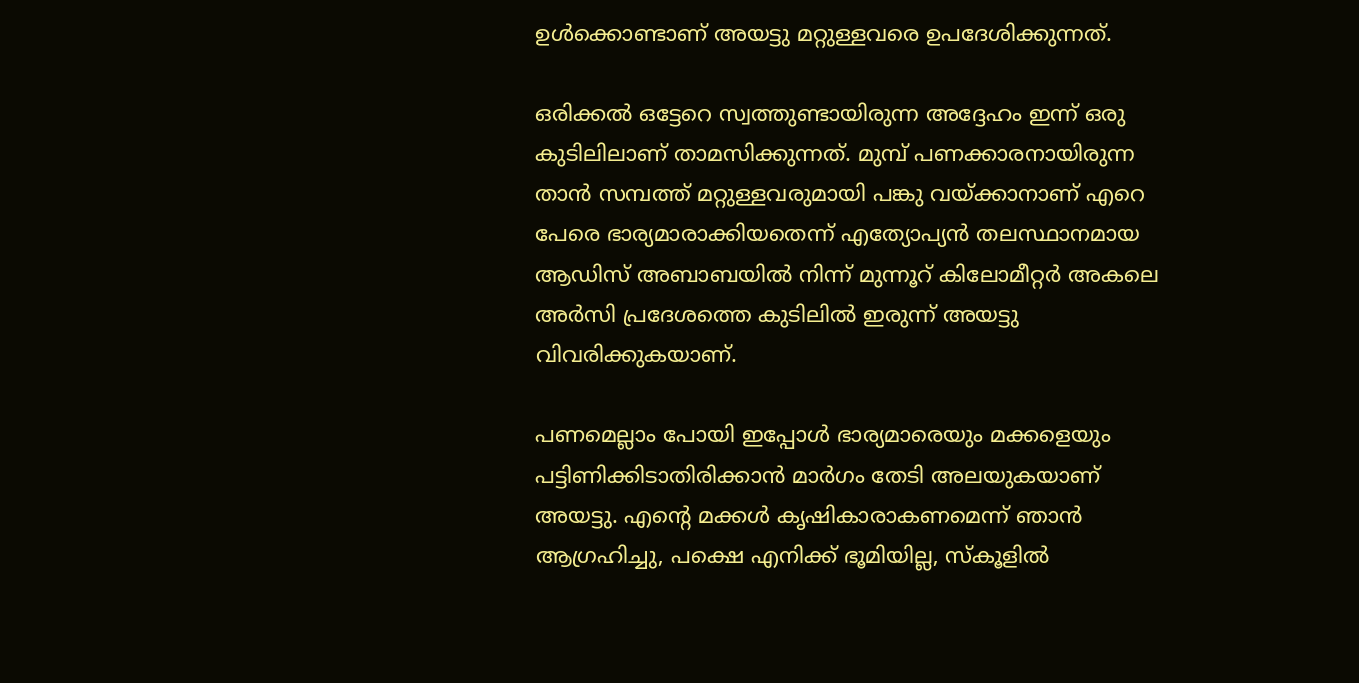ഉള്‍ക്കൊണ്ടാണ്‌ അയട്ടു മറ്റുള്ളവരെ ഉപദേശിക്കുന്നത്‌.

ഒരിക്കല്‍ ഒട്ടേറെ സ്വത്തുണ്ടായിരുന്ന അദ്ദേഹം ഇന്ന്‌ ഒരു കുടിലിലാണ്‌ താമസിക്കുന്നത്‌. മുമ്പ് പണക്കാരനായിരുന്ന താന്‍ സമ്പത്ത് മറ്റുള്ളവരുമായി പങ്കു വയ്ക്കാനാണ് എറെ പേരെ ഭാര്യമാരാക്കിയതെന്ന് എത്യോപ്യന്‍ തലസ്ഥാനമായ ആഡിസ് അബാബയില്‍ നിന്ന് മുന്നൂറ് കിലോമീറ്റര്‍ അകലെ അര്‍സി പ്രദേശത്തെ കുടിലില്‍ ഇരുന്ന് അയട്ടു വിവരിക്കുകയാണ്.

പണമെല്ലാം പോയി ഇപ്പോള്‍ ഭാര്യമാരെയും മക്കളെയും പട്ടിണിക്കിടാതിരിക്കാന്‍ മാര്‍ഗം തേടി അലയുകയാണ് അയട്ടു. എന്റെ മക്കള്‍ കൃഷികാരാകണമെന്ന് ഞാന്‍ ആഗ്രഹിച്ചു, പക്ഷെ എനിക്ക് ഭൂമിയില്ല, സ്കൂളില്‍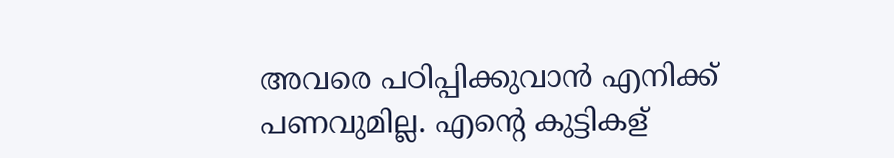അവരെ പഠിപ്പിക്കുവാന്‍ എനിക്ക് പണവുമില്ല. എന്റെ കുട്ടികള്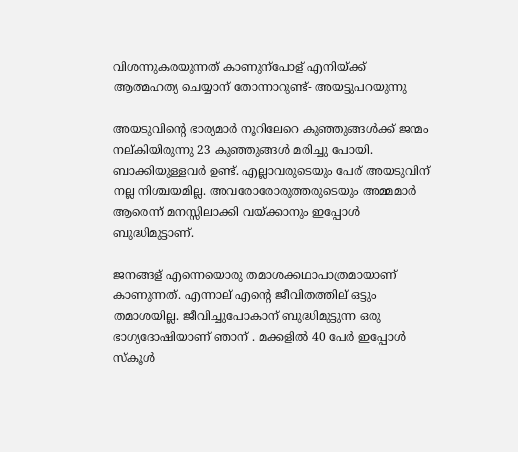വിശന്നുകരയുന്നത് കാണുന്പോള് എനിയ്ക്ക് ആത്മഹത്യ ചെയ്യാന് തോന്നാറുണ്ട്- അയട്ടുപറയുന്നു

അയടുവിന്‍റെ ഭാര്യമാര്‍ നൂറിലേറെ കുഞ്ഞുങ്ങള്‍ക്ക് ജന്മം നല്കിയിരുന്നു 23 കുഞ്ഞുങ്ങള്‍ മരിച്ചു പോയി. ബാക്കിയുള്ളവര്‍ ഉണ്ട്. എല്ലാവരുടെയും പേര് അയടുവിന് നല്ല നിശ്ചയമില്ല. അവരോരോരുത്തരുടെയും അമ്മമാര്‍ ആരെന്ന് മനസ്സിലാക്കി വയ്ക്കാനും ഇപ്പോള്‍ ബുദ്ധിമുട്ടാണ്.

ജനങ്ങള് എന്നെയൊരു തമാശക്കഥാപാത്രമായാണ് കാണുന്നത്. എന്നാല് എന്റെ ജീവിതത്തില് ഒട്ടും തമാശയില്ല. ജീവിച്ചുപോകാന് ബുദ്ധിമുട്ടുന്ന ഒരു ഭാഗ്യദോഷിയാണ് ഞാന് . മക്കളില്‍ 40 പേര്‍ ഇപ്പോള്‍ സ്കൂള്‍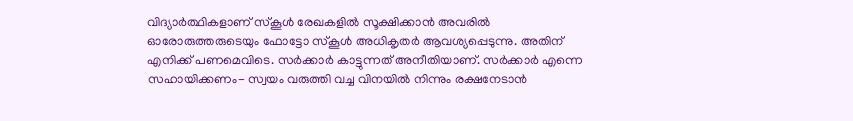വിദ്യാര്‍ത്ഥികളാണ് സ്കൂള്‍ രേഖകളില്‍ സൂക്ഷിക്കാന്‍ അവരില്‍ ഓരോരുത്തരുടെയും ഫോട്ടോ സ്കൂള്‍ അധികൃതര്‍ ആവശ്യപ്പെടുന്നു. അതിന് എനിക്ക് പണമെവിടെ. സര്‍ക്കാര്‍ കാട്ടുന്നത് അനീതിയാണ്. സര്‍ക്കാര്‍ എന്നെ സഹായിക്കണം- സ്വയം വരുത്തി വച്ച വിനയില്‍ നിന്നും രക്ഷനേടാന്‍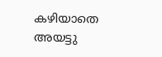കഴിയാതെ അയട്ടു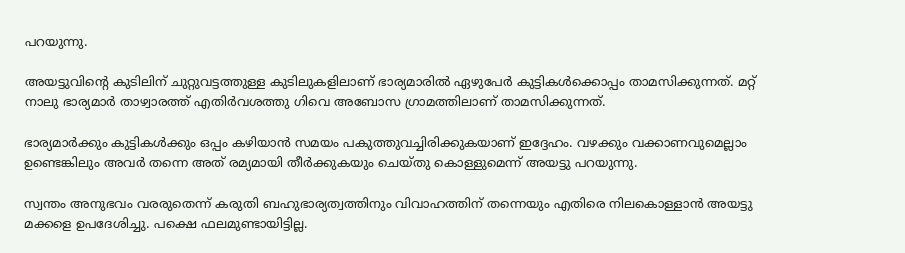പറയുന്നു.

അയട്ടുവിന്റെ കുടിലിന് ചുറ്റുവട്ടത്തുള്ള കുടിലുകളിലാണ് ഭാര്യമാരില്‍ ഏഴുപേര്‍ കുട്ടികള്‍ക്കൊപ്പം താമസിക്കുന്നത്. മറ്റ് നാലു ഭാര്യമാര്‍ താഴ്വാരത്ത് എതിര്‍വശത്തു ഗിവെ അബോസ ഗ്രാമത്തിലാണ് താമസിക്കുന്നത്.

ഭാര്യമാര്‍ക്കും കുട്ടികള്‍ക്കും ഒപ്പം കഴിയാന്‍ സമയം പകുത്തുവച്ചിരിക്കുകയാണ് ഇദ്ദേഹം. വഴക്കും വക്കാണവുമെല്ലാം ഉണ്ടെങ്കിലും അവര്‍ തന്നെ അത് രമ്യമായി തീര്‍ക്കുകയും ചെയ്തു കൊള്ളുമെന്ന് അയട്ടു പറയുന്നു.

സ്വന്തം അനുഭവം വരരുതെന്ന് കരുതി ബഹുഭാര്യത്വത്തിനും വിവാഹത്തിന് തന്നെയും എതിരെ നിലകൊള്ളാന്‍ അയട്ടു മക്കളെ ഉപദേശിച്ചു. പക്ഷെ ഫലമുണ്ടായിട്ടില്ല.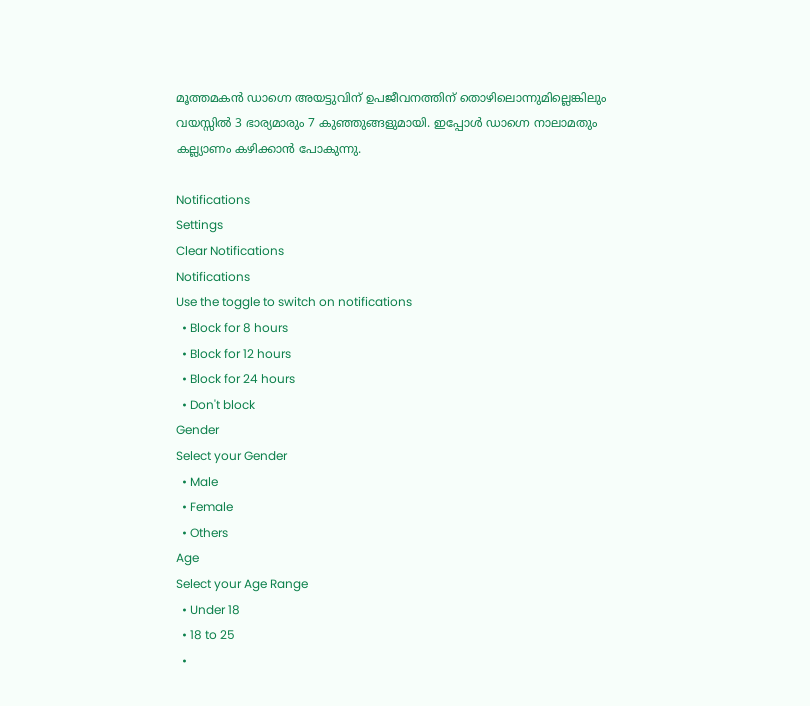മൂത്തമകന്‍ ഡാഗ്നെ അയട്ടുവിന് ഉപജീവനത്തിന് തൊഴിലൊന്നുമില്ലെങ്കിലും വയസ്സില്‍ 3 ഭാര്യമാരും 7 കുഞ്ഞുങ്ങളുമായി. ഇപ്പോള്‍ ഡാഗ്നെ നാലാമതും കല്ല്യാണം കഴിക്കാന്‍ പോകുന്നു.

Notifications
Settings
Clear Notifications
Notifications
Use the toggle to switch on notifications
  • Block for 8 hours
  • Block for 12 hours
  • Block for 24 hours
  • Don't block
Gender
Select your Gender
  • Male
  • Female
  • Others
Age
Select your Age Range
  • Under 18
  • 18 to 25
  •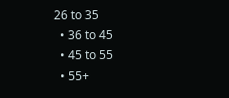26 to 35
  • 36 to 45
  • 45 to 55
  • 55+